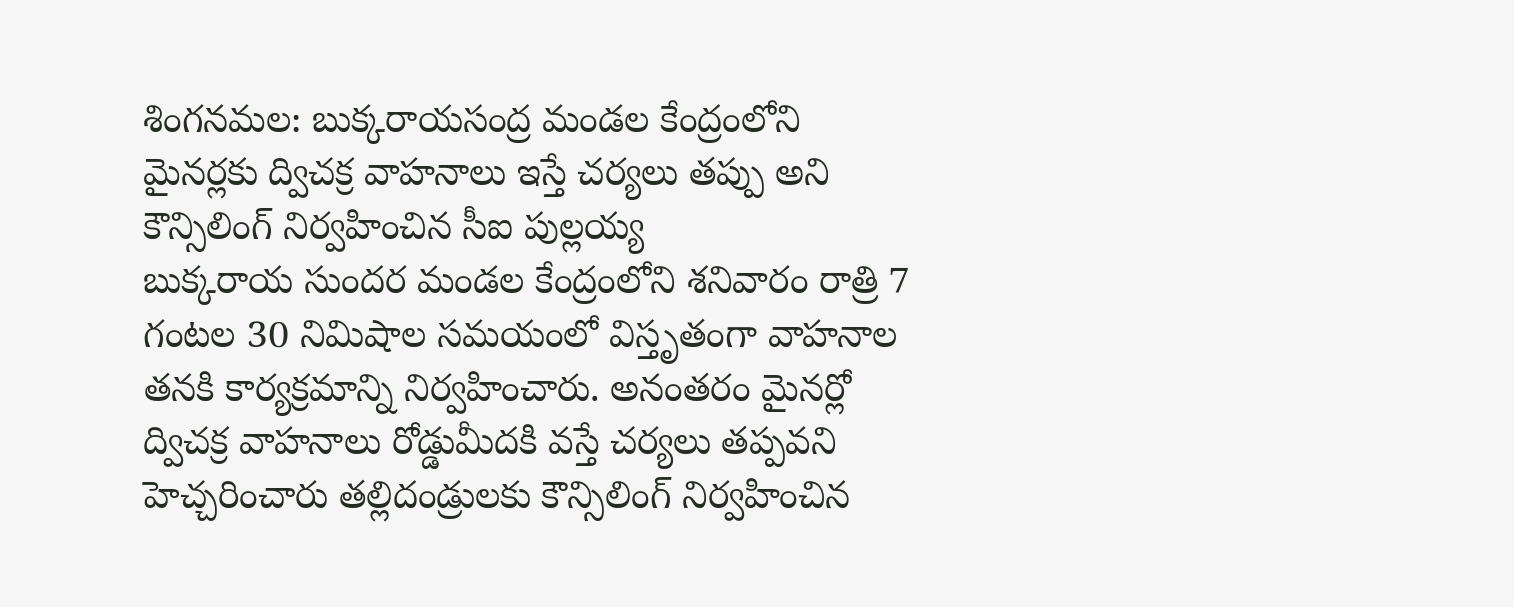శింగనమల: బుక్కరాయసంద్ర మండల కేంద్రంలోని మైనర్లకు ద్విచక్ర వాహనాలు ఇస్తే చర్యలు తప్పు అని కౌన్సిలింగ్ నిర్వహించిన సీఐ పుల్లయ్య
బుక్కరాయ సుందర మండల కేంద్రంలోని శనివారం రాత్రి 7 గంటల 30 నిమిషాల సమయంలో విస్తృతంగా వాహనాల తనకి కార్యక్రమాన్ని నిర్వహించారు. అనంతరం మైనర్లో ద్విచక్ర వాహనాలు రోడ్డుమీదకి వస్తే చర్యలు తప్పవని హెచ్చరించారు తల్లిదండ్రులకు కౌన్సిలింగ్ నిర్వహించిన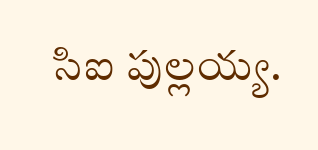సిఐ పుల్లయ్య.